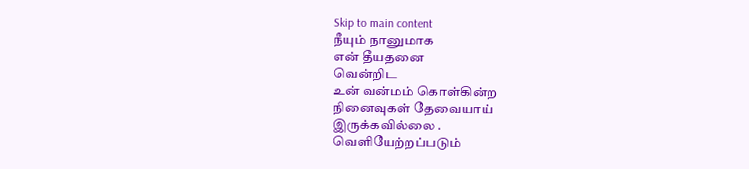Skip to main content
நீயும் நானுமாக
என் தீயதனை
வென்றிட
உன் வன்மம் கொள்கின்ற
நினைவுகள் தேவையாய்
இருக்கவில்லை .
வெளியேற்றப்படும்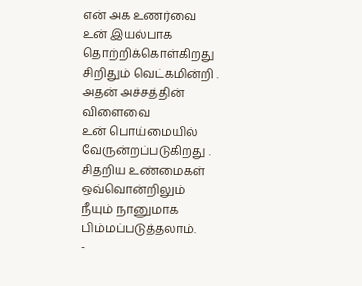என் அக உணர்வை
உன் இயல்பாக
தொற்றிக்கொள்கிறது
சிறிதும் வெட்கமின்றி .
அதன் அச்சத்தின்
விளைவை
உன் பொய்மையில்
வேருன்றப்படுகிறது .
சிதறிய உண்மைகள்
ஒவ்வொன்றிலும்
நீயும் நானுமாக
பிம்மப்படுத்தலாம்.
-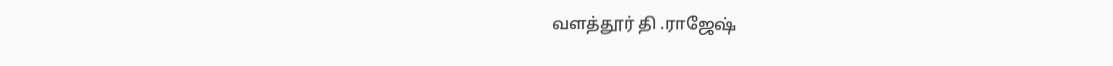வளத்தூர் தி .ராஜேஷ்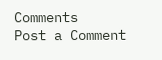Comments
Post a Comment